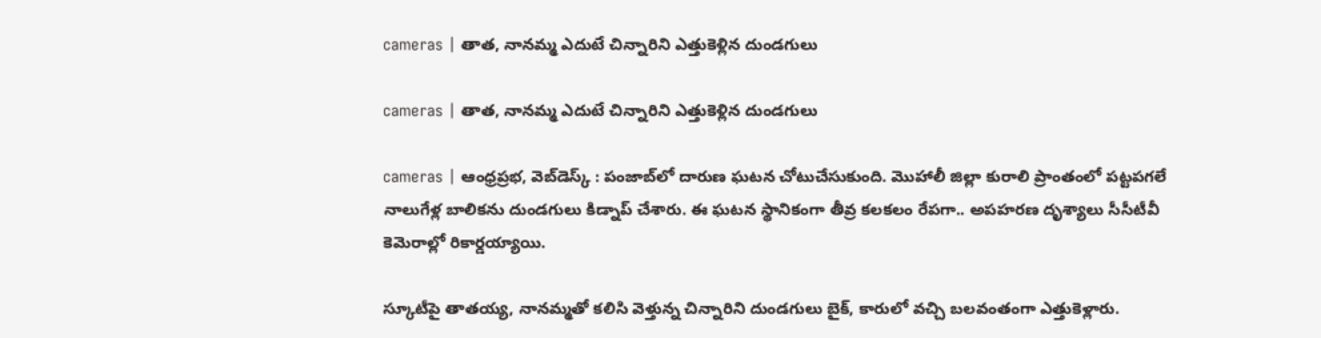cameras | తాత, నానమ్మ ఎదుటే చిన్నారిని ఎత్తుకెళ్లిన దుండగులు

cameras | తాత, నానమ్మ ఎదుటే చిన్నారిని ఎత్తుకెళ్లిన దుండగులు

cameras | ఆంధ్రప్రభ, వెబ్‌డెస్క్‌ : పంజాబ్‌లో దారుణ ఘటన చోటుచేసుకుంది. మొహాలీ జిల్లా కురాలి ప్రాంతంలో పట్టపగలే నాలుగేళ్ల బాలికను దుండగులు కిడ్నాప్ చేశారు. ఈ ఘటన స్థానికంగా తీవ్ర కలకలం రేపగా.. అపహరణ దృశ్యాలు సీసీటీవీ కెమెరాల్లో రికార్డయ్యాయి.

స్కూటీపై తాతయ్య, నానమ్మతో కలిసి వెళ్తున్న చిన్నారిని దుండగులు బైక్‌, కారులో వచ్చి బలవంతంగా ఎత్తుకెళ్లారు.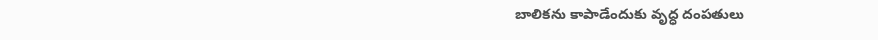బాలికను కాపాడేందుకు వృద్ధ దంపతులు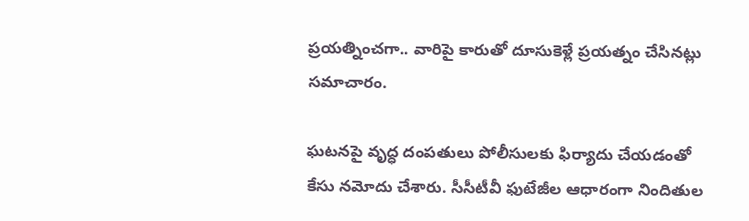ప్రయత్నించగా.. వారిపై కారుతో దూసుకెళ్లే ప్రయత్నం చేసినట్లు సమాచారం.

ఘటనపై వృద్ధ దంపతులు పోలీసులకు ఫిర్యాదు చేయడంతో కేసు నమోదు చేశారు. సీసీటీవీ ఫుటేజీల ఆధారంగా నిందితుల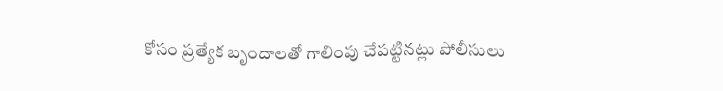కోసం ప్రత్యేక బృందాలతో గాలింపు చేపట్టినట్లు పోలీసులు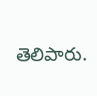తెలిపారు.